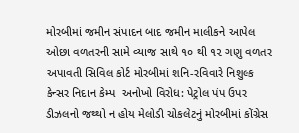મોરબીમાં જમીન સંપાદન બાદ જમીન માલીકને આપેલ ઓછા વળતરની સામે વ્યાજ સાથે ૧૦ થી ૧૨ ગણુ વળતર અપાવતી સિવિલ કોર્ટ મોરબીમાં શનિ-રવિવારે નિશુલ્ક કેન્સર નિદાન કેમ્પ  અનોખો વિરોધ: પેટ્રોલ પંપ ઉપર ડીઝલનો જથ્થો ન હોય મેલોડી ચોકલેટનું મોરબીમાં કોંગ્રેસ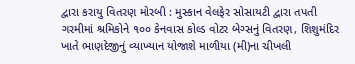દ્વારા કરાયુ વિતરણ મોરબી : મુસ્કાન વેલફેર સોસાયટી દ્વારા તપતી ગરમીમાં શ્રમિકોને ૧૦૦ કેનવાસ કોલ્ડ વોટર બેગ્સનું વિતરણ, શિશુમંદિર ખાતે ભાણદેજીનું વ્યાખ્યાન યોજાશે માળીયા (મી)ના ચીખલી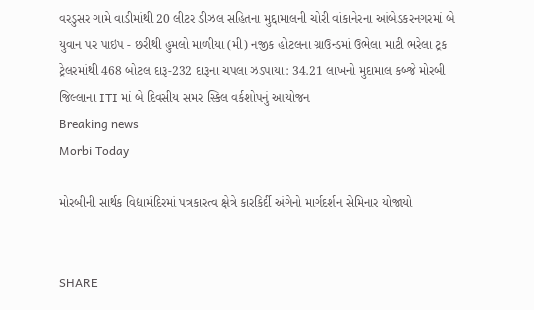વરડુસર ગામે વાડીમાંથી 20 લીટર ડીઝલ સહિતના મુદ્દામાલની ચોરી વાંકાનેરના આંબેડકરનગરમાં બે યુવાન પર પાઇપ - છરીથી હુમલો માળીયા (મી) નજીક હોટલના ગ્રાઉન્ડમાં ઉભેલા માટી ભરેલા ટ્રક ટ્રેલરમાંથી 468 બોટલ દારૂ-232 દારૂના ચપલા ઝડપાયા: 34.21 લાખનો મુદામાલ કબ્જે મોરબી જિલ્લાના ITI માં બે દિવસીય સમર સ્કિલ વર્કશોપનું આયોજન
Breaking news
Morbi Today

મોરબીની સાર્થક વિદ્યામંદિરમાં પત્રકારત્વ ક્ષેત્રે કારકિર્દી અંગેનો માર્ગદર્શન સેમિનાર યોજાયો


SHARE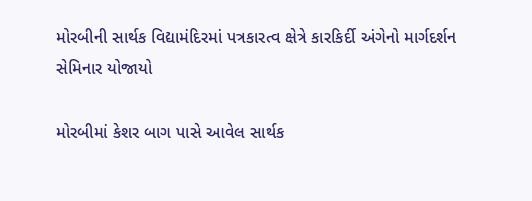મોરબીની સાર્થક વિદ્યામંદિરમાં પત્રકારત્વ ક્ષેત્રે કારકિર્દી અંગેનો માર્ગદર્શન સેમિનાર યોજાયો

મોરબીમાં કેશર બાગ પાસે આવેલ સાર્થક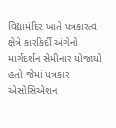વિદ્યામંદિર ખાતે પત્રકારત્વ ક્ષેત્રે કારકિર્દી અંગેનો માર્ગદર્શન સેમીનાર યોજાયો હતો જેમાં પત્રકાર એસોસિએશન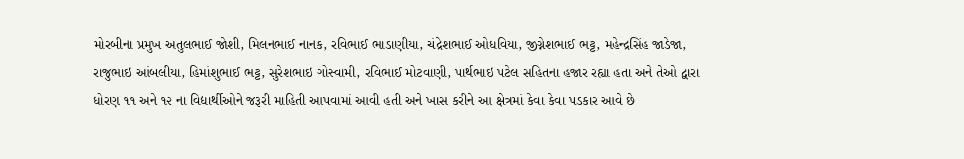મોરબીના પ્રમુખ અતુલભાઈ જોશી, મિલનભાઈ નાનક, રવિભાઈ ભાડાણીયા, ચંદ્રેશભાઈ ઓધવિયા, જીગ્નેશભાઈ ભટ્ટ, મહેન્દ્રસિંહ જાડેજા, રાજુભાઇ આંબલીયા, હિમાંશુભાઈ ભટ્ટ, સુરેશભાઇ ગોસ્વામી, રવિભાઈ મોટવાણી, પાર્થભાઇ પટેલ સહિતના હજાર રહ્યા હતા અને તેઓ દ્વારા ધોરણ ૧૧ અને ૧૨ ના વિદ્યાર્થીઓને જરૂરી માહિતી આપવામાં આવી હતી અને ખાસ કરીને આ ક્ષેત્રમાં કેવા કેવા પડકાર આવે છે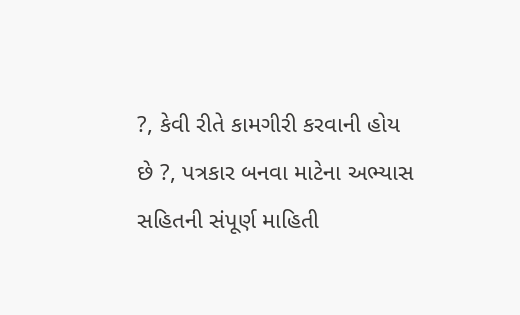?, કેવી રીતે કામગીરી કરવાની હોય છે ?, પત્રકાર બનવા માટેના અભ્યાસ સહિતની સંપૂર્ણ માહિતી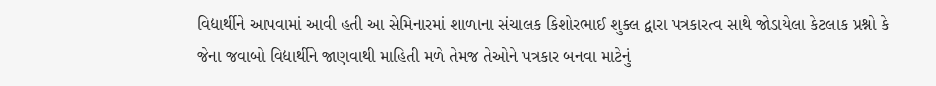વિદ્યાર્થીને આપવામાં આવી હતી આ સેમિનારમાં શાળાના સંચાલક કિશોરભાઈ શુક્લ દ્વારા પત્રકારત્વ સાથે જોડાયેલા કેટલાક પ્રશ્નો કે જેના જવાબો વિદ્યાર્થીને જાણવાથી માહિતી મળે તેમજ તેઓને પત્રકાર બનવા માટેનું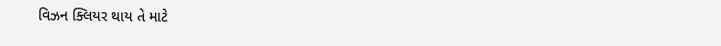વિઝન ક્લિયર થાય તે માટે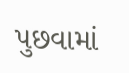પુછવામાં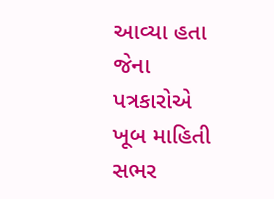આવ્યા હતા જેના પત્રકારોએ ખૂબ માહિતી સભર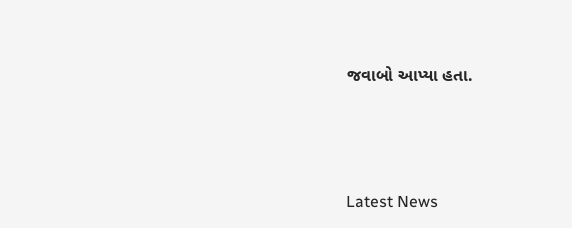જવાબો આપ્યા હતા.






Latest News